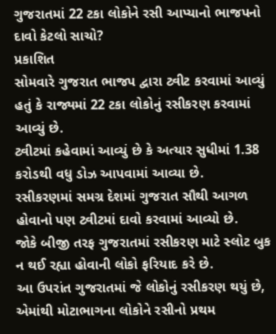ગુજરાતમાં 22 ટકા લોકોને રસી આપ્યાનો ભાજપનો દાવો કેટલો સાચો?
પ્રકાશિત
સોમવારે ગુજરાત ભાજપ દ્વારા ટ્વીટ કરવામાં આવ્યું હતું કે રાજ્યમાં 22 ટકા લોકોનું રસીકરણ કરવામાં આવ્યું છે.
ટ્વીટમાં કહેવામાં આવ્યું છે કે અત્યાર સુધીમાં 1.38 કરોડથી વધુ ડોઝ આપવામાં આવ્યા છે.
રસીકરણમાં સમગ્ર દેશમાં ગુજરાત સૌથી આગળ હોવાનો પણ ટ્વીટમાં દાવો કરવામાં આવ્યો છે.
જોકે બીજી તરફ ગુજરાતમાં રસીકરણ માટે સ્લોટ બુક ન થઈ રહ્યા હોવાની લોકો ફરિયાદ કરે છે.
આ ઉપરાંત ગુજરાતમાં જે લોકોનું રસીકરણ થયું છે, એમાંથી મોટાભાગના લોકોને રસીનો પ્રથમ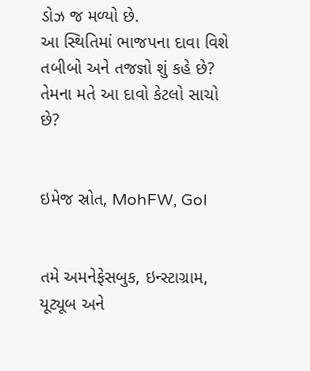ડોઝ જ મળ્યો છે.
આ સ્થિતિમાં ભાજપના દાવા વિશે તબીબો અને તજજ્ઞો શું કહે છે? તેમના મતે આ દાવો કેટલો સાચો છે?


ઇમેજ સ્રોત, MohFW, GoI


તમે અમનેફેસબુક, ઇન્સ્ટાગ્રામ, યૂટ્યૂબ અને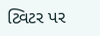ટ્વિટર પર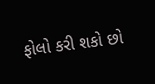ફોલો કરી શકો છો